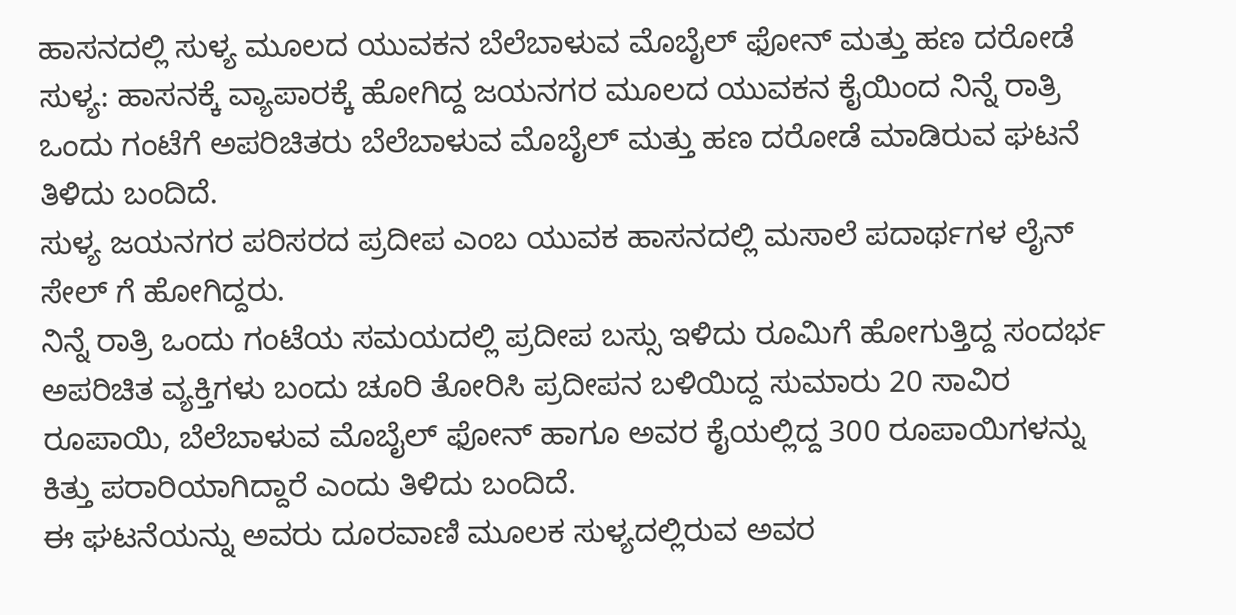ಹಾಸನದಲ್ಲಿ ಸುಳ್ಯ ಮೂಲದ ಯುವಕನ ಬೆಲೆಬಾಳುವ ಮೊಬೈಲ್ ಫೋನ್ ಮತ್ತು ಹಣ ದರೋಡೆ
ಸುಳ್ಯ: ಹಾಸನಕ್ಕೆ ವ್ಯಾಪಾರಕ್ಕೆ ಹೋಗಿದ್ದ ಜಯನಗರ ಮೂಲದ ಯುವಕನ ಕೈಯಿಂದ ನಿನ್ನೆ ರಾತ್ರಿ ಒಂದು ಗಂಟೆಗೆ ಅಪರಿಚಿತರು ಬೆಲೆಬಾಳುವ ಮೊಬೈಲ್ ಮತ್ತು ಹಣ ದರೋಡೆ ಮಾಡಿರುವ ಘಟನೆ ತಿಳಿದು ಬಂದಿದೆ.
ಸುಳ್ಯ ಜಯನಗರ ಪರಿಸರದ ಪ್ರದೀಪ ಎಂಬ ಯುವಕ ಹಾಸನದಲ್ಲಿ ಮಸಾಲೆ ಪದಾರ್ಥಗಳ ಲೈನ್ ಸೇಲ್ ಗೆ ಹೋಗಿದ್ದರು.
ನಿನ್ನೆ ರಾತ್ರಿ ಒಂದು ಗಂಟೆಯ ಸಮಯದಲ್ಲಿ ಪ್ರದೀಪ ಬಸ್ಸು ಇಳಿದು ರೂಮಿಗೆ ಹೋಗುತ್ತಿದ್ದ ಸಂದರ್ಭ ಅಪರಿಚಿತ ವ್ಯಕ್ತಿಗಳು ಬಂದು ಚೂರಿ ತೋರಿಸಿ ಪ್ರದೀಪನ ಬಳಿಯಿದ್ದ ಸುಮಾರು 20 ಸಾವಿರ ರೂಪಾಯಿ, ಬೆಲೆಬಾಳುವ ಮೊಬೈಲ್ ಫೋನ್ ಹಾಗೂ ಅವರ ಕೈಯಲ್ಲಿದ್ದ 300 ರೂಪಾಯಿಗಳನ್ನು ಕಿತ್ತು ಪರಾರಿಯಾಗಿದ್ದಾರೆ ಎಂದು ತಿಳಿದು ಬಂದಿದೆ.
ಈ ಘಟನೆಯನ್ನು ಅವರು ದೂರವಾಣಿ ಮೂಲಕ ಸುಳ್ಯದಲ್ಲಿರುವ ಅವರ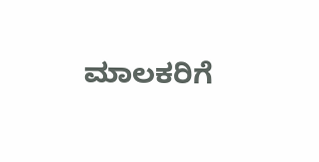ಮಾಲಕರಿಗೆ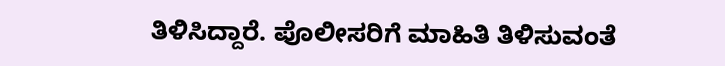ತಿಳಿಸಿದ್ದಾರೆ. ಪೊಲೀಸರಿಗೆ ಮಾಹಿತಿ ತಿಳಿಸುವಂತೆ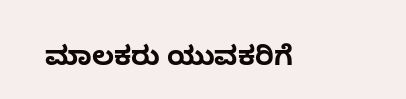ಮಾಲಕರು ಯುವಕರಿಗೆ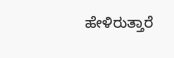ಹೇಳಿರುತ್ತಾರೆ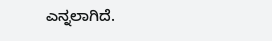ಎನ್ನಲಾಗಿದೆ.